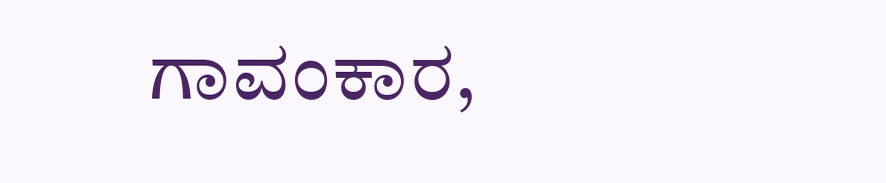ಗಾವಂಕಾರ,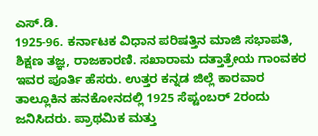ಎಸ್.ಡಿ.
1925-96. ಕರ್ನಾಟಕ ವಿಧಾನ ಪರಿಷತ್ತಿನ ಮಾಜಿ ಸಭಾಪತಿ, ಶಿಕ್ಷಣ ತಜ್ಞ, ರಾಜಕಾರಣಿ. ಸಖಾರಾಮ ದತ್ತಾತ್ರೇಯ ಗಾಂವಕರ ಇವರ ಪೂರ್ತಿ ಹೆಸರು. ಉತ್ತರ ಕನ್ನಡ ಜಿಲ್ಲೆ ಕಾರವಾರ ತಾಲ್ಲೂಕಿನ ಹನಕೋನದಲ್ಲಿ 1925 ಸೆಪ್ಟಂಬರ್ 2ರಂದು ಜನಿಸಿದರು. ಪ್ರಾಥಮಿಕ ಮತ್ತು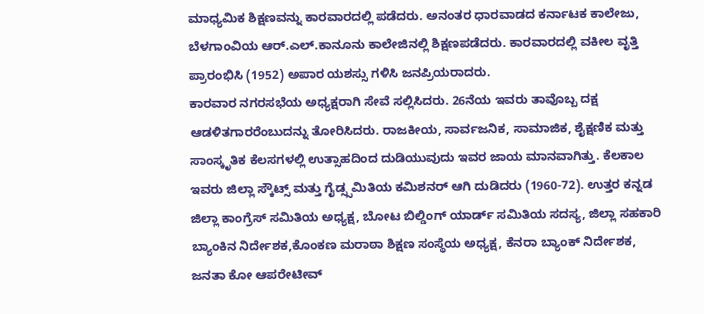ಮಾಧ್ಯಮಿಕ ಶಿಕ್ಷಣವನ್ನು ಕಾರವಾರದಲ್ಲಿ ಪಡೆದರು. ಅನಂತರ ಧಾರವಾಡದ ಕರ್ನಾಟಕ ಕಾಲೇಜು, ಬೆಳಗಾಂವಿಯ ಆರ್.ಎಲ್.ಕಾನೂನು ಕಾಲೇಜಿನಲ್ಲಿ ಶಿಕ್ಷಣಪಡೆದರು. ಕಾರವಾರದಲ್ಲಿ ವಕೀಲ ವೃತ್ತಿ ಪ್ರಾರಂಭಿಸಿ (1952) ಅಪಾರ ಯಶಸ್ಸು ಗಳಿಸಿ ಜನಪ್ರಿಯರಾದರು.
ಕಾರವಾರ ನಗರಸಭೆಯ ಅಧ್ಯಕ್ಷರಾಗಿ ಸೇವೆ ಸಲ್ಲಿಸಿದರು. 26ನೆಯ ಇವರು ತಾವೊಬ್ಬ ದಕ್ಷ ಆಡಳಿತಗಾರರೆಂಬುದನ್ನು ತೋರಿಸಿದರು. ರಾಜಕೀಯ, ಸಾರ್ವಜನಿಕ, ಸಾಮಾಜಿಕ, ಶೈಕ್ಷಣಿಕ ಮತ್ತು ಸಾಂಸ್ಕೃತಿಕ ಕೆಲಸಗಳಲ್ಲಿ ಉತ್ಸಾಹದಿಂದ ದುಡಿಯುವುದು ಇವರ ಜಾಯ ಮಾನವಾಗಿತ್ತು. ಕೆಲಕಾಲ ಇವರು ಜಿಲ್ಲಾ ಸ್ಕೌಟ್ಸ್ ಮತ್ತು ಗೈಡ್ಸ್ಸಮಿತಿಯ ಕಮಿಶನರ್ ಆಗಿ ದುಡಿದರು (1960-72). ಉತ್ತರ ಕನ್ನಡ ಜಿಲ್ಲಾ ಕಾಂಗ್ರೆಸ್ ಸಮಿತಿಯ ಅಧ್ಯಕ್ಷ, ಬೋಟ ಬಿಲ್ಡಿಂಗ್ ಯಾರ್ಡ್ ಸಮಿತಿಯ ಸದಸ್ಯ, ಜಿಲ್ಲಾ ಸಹಕಾರಿ ಬ್ಯಾಂಕಿನ ನಿರ್ದೇಶಕ,ಕೊಂಕಣ ಮರಾಠಾ ಶಿಕ್ಷಣ ಸಂಸ್ಥೆಯ ಅಧ್ಯಕ್ಷ, ಕೆನರಾ ಬ್ಯಾಂಕ್ ನಿರ್ದೇಶಕ, ಜನತಾ ಕೋ ಆಪರೇಟೀವ್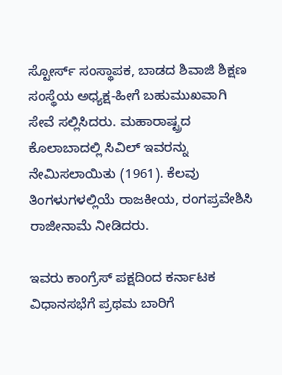ಸ್ಟೋರ್ಸ್ ಸಂಸ್ಥಾಪಕ, ಬಾಡದ ಶಿವಾಜಿ ಶಿಕ್ಷಣ ಸಂಸ್ಥೆಯ ಅಧ್ಯಕ್ಷ-ಹೀಗೆ ಬಹುಮುಖವಾಗಿ ಸೇವೆ ಸಲ್ಲಿಸಿದರು. ಮಹಾರಾಷ್ಟ್ರದ ಕೊಲಾಬಾದಲ್ಲಿ ಸಿವಿಲ್ ಇವರನ್ನು ನೇಮಿಸಲಾಯಿತು (1961). ಕೆಲವು ತಿಂಗಳುಗಳಲ್ಲಿಯೆ ರಾಜಕೀಯ, ರಂಗಪ್ರವೇಶಿಸಿ ರಾಜೀನಾಮೆ ನೀಡಿದರು.

ಇವರು ಕಾಂಗ್ರೆಸ್ ಪಕ್ಷದಿಂದ ಕರ್ನಾಟಕ ವಿಧಾನಸಭೆಗೆ ಪ್ರಥಮ ಬಾರಿಗೆ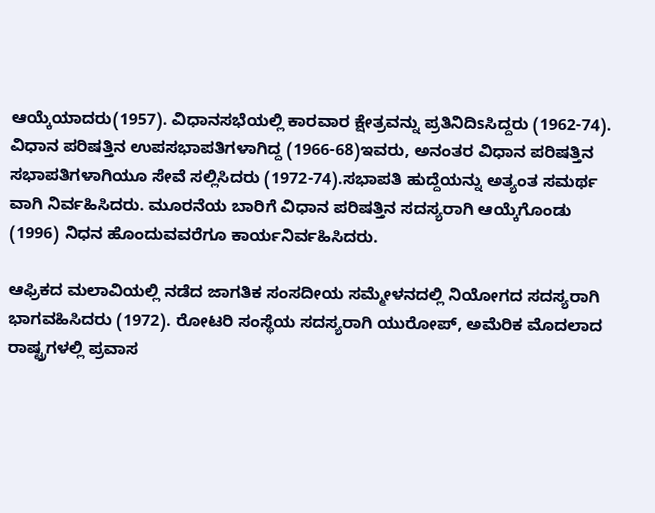ಆಯ್ಕೆಯಾದರು(1957). ವಿಧಾನಸಭೆಯಲ್ಲಿ ಕಾರವಾರ ಕ್ಷೇತ್ರವನ್ನು ಪ್ರತಿನಿದಿsಸಿದ್ದರು (1962-74). ವಿಧಾನ ಪರಿಷತ್ತಿನ ಉಪಸಭಾಪತಿಗಳಾಗಿದ್ದ (1966-68)ಇವರು, ಅನಂತರ ವಿಧಾನ ಪರಿಷತ್ತಿನ ಸಭಾಪತಿಗಳಾಗಿಯೂ ಸೇವೆ ಸಲ್ಲಿಸಿದರು (1972-74).ಸಭಾಪತಿ ಹುದ್ದೆಯನ್ನು ಅತ್ಯಂತ ಸಮರ್ಥ ವಾಗಿ ನಿರ್ವಹಿಸಿದರು. ಮೂರನೆಯ ಬಾರಿಗೆ ವಿಧಾನ ಪರಿಷತ್ತಿನ ಸದಸ್ಯರಾಗಿ ಆಯ್ಕೆಗೊಂಡು (1996) ನಿಧನ ಹೊಂದುವವರೆಗೂ ಕಾರ್ಯನಿರ್ವಹಿಸಿದರು.

ಆಫ್ರಿಕದ ಮಲಾವಿಯಲ್ಲಿ ನಡೆದ ಜಾಗತಿಕ ಸಂಸದೀಯ ಸಮ್ಮೇಳನದಲ್ಲಿ ನಿಯೋಗದ ಸದಸ್ಯರಾಗಿ ಭಾಗವಹಿಸಿದರು (1972). ರೋಟರಿ ಸಂಸ್ಥೆಯ ಸದಸ್ಯರಾಗಿ ಯುರೋಪ್, ಅಮೆರಿಕ ಮೊದಲಾದ ರಾಷ್ಟ್ರಗಳಲ್ಲಿ ಪ್ರವಾಸ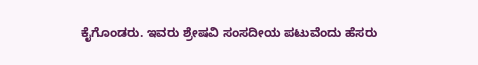ಕೈಗೊಂಡರು. ಇವರು ಶ್ರೇಷವಿ ಸಂಸದೀಯ ಪಟುವೆಂದು ಹೆಸರು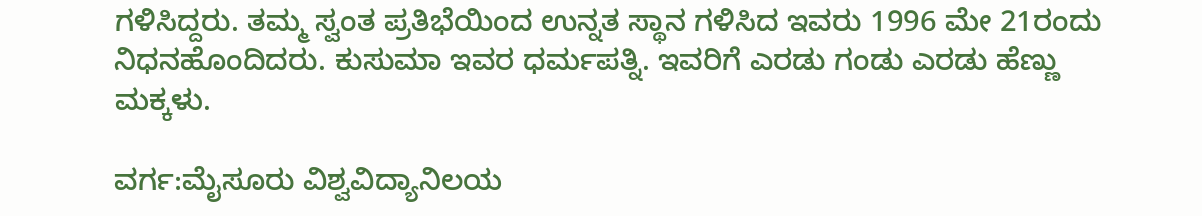ಗಳಿಸಿದ್ದರು. ತಮ್ಮ ಸ್ವಂತ ಪ್ರತಿಭೆಯಿಂದ ಉನ್ನತ ಸ್ಥಾನ ಗಳಿಸಿದ ಇವರು 1996 ಮೇ 21ರಂದು ನಿಧನಹೊಂದಿದರು. ಕುಸುಮಾ ಇವರ ಧರ್ಮಪತ್ನಿ. ಇವರಿಗೆ ಎರಡು ಗಂಡು ಎರಡು ಹೆಣ್ಣು ಮಕ್ಕಳು.

ವರ್ಗ:ಮೈಸೂರು ವಿಶ್ವವಿದ್ಯಾನಿಲಯ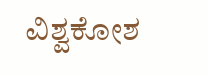ವಿಶ್ವಕೋಶ